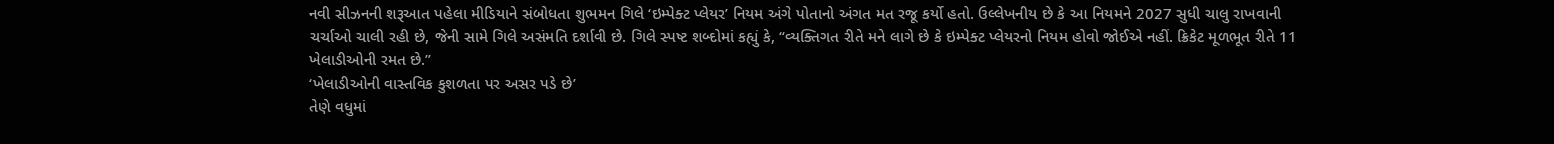નવી સીઝનની શરૂઆત પહેલા મીડિયાને સંબોધતા શુભમન ગિલે ‘ઇમ્પેક્ટ પ્લેયર’ નિયમ અંગે પોતાનો અંગત મત રજૂ કર્યો હતો. ઉલ્લેખનીય છે કે આ નિયમને 2027 સુધી ચાલુ રાખવાની ચર્ચાઓ ચાલી રહી છે, જેની સામે ગિલે અસંમતિ દર્શાવી છે. ગિલે સ્પષ્ટ શબ્દોમાં કહ્યું કે, “વ્યક્તિગત રીતે મને લાગે છે કે ઇમ્પેક્ટ પ્લેયરનો નિયમ હોવો જોઈએ નહીં. ક્રિકેટ મૂળભૂત રીતે 11 ખેલાડીઓની રમત છે.”
‘ખેલાડીઓની વાસ્તવિક કુશળતા પર અસર પડે છે’
તેણે વધુમાં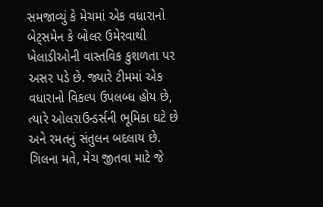સમજાવ્યું કે મેચમાં એક વધારાનો બેટ્સમેન કે બોલર ઉમેરવાથી ખેલાડીઓની વાસ્તવિક કુશળતા પર અસર પડે છે. જ્યારે ટીમમાં એક વધારાનો વિકલ્પ ઉપલબ્ધ હોય છે, ત્યારે ઓલરાઉન્ડર્સની ભૂમિકા ઘટે છે અને રમતનું સંતુલન બદલાય છે. ગિલના મતે, મેચ જીતવા માટે જે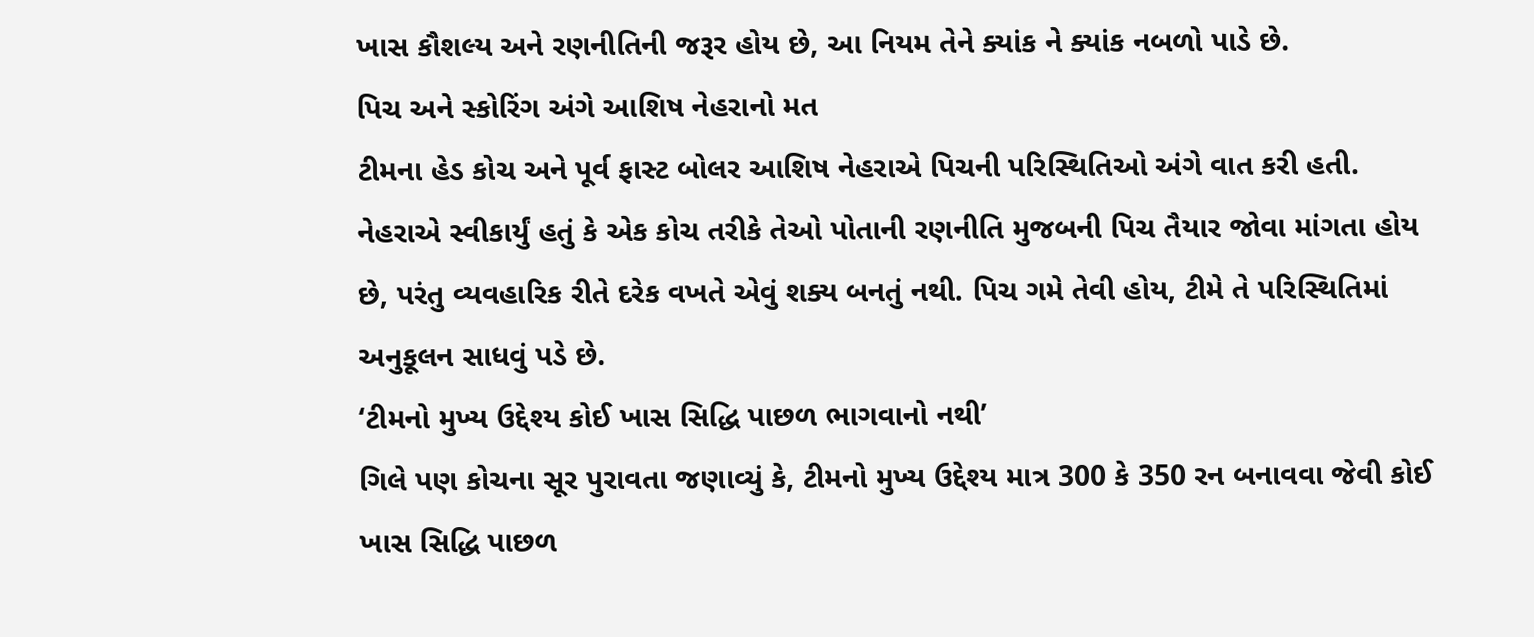ખાસ કૌશલ્ય અને રણનીતિની જરૂર હોય છે, આ નિયમ તેને ક્યાંક ને ક્યાંક નબળો પાડે છે.
પિચ અને સ્કોરિંગ અંગે આશિષ નેહરાનો મત
ટીમના હેડ કોચ અને પૂર્વ ફાસ્ટ બોલર આશિષ નેહરાએ પિચની પરિસ્થિતિઓ અંગે વાત કરી હતી. નેહરાએ સ્વીકાર્યું હતું કે એક કોચ તરીકે તેઓ પોતાની રણનીતિ મુજબની પિચ તૈયાર જોવા માંગતા હોય છે, પરંતુ વ્યવહારિક રીતે દરેક વખતે એવું શક્ય બનતું નથી. પિચ ગમે તેવી હોય, ટીમે તે પરિસ્થિતિમાં અનુકૂલન સાધવું પડે છે.
‘ટીમનો મુખ્ય ઉદ્દેશ્ય કોઈ ખાસ સિદ્ધિ પાછળ ભાગવાનો નથી’
ગિલે પણ કોચના સૂર પુરાવતા જણાવ્યું કે, ટીમનો મુખ્ય ઉદ્દેશ્ય માત્ર 300 કે 350 રન બનાવવા જેવી કોઈ ખાસ સિદ્ધિ પાછળ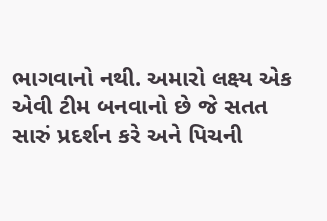ભાગવાનો નથી. અમારો લક્ષ્ય એક એવી ટીમ બનવાનો છે જે સતત સારું પ્રદર્શન કરે અને પિચની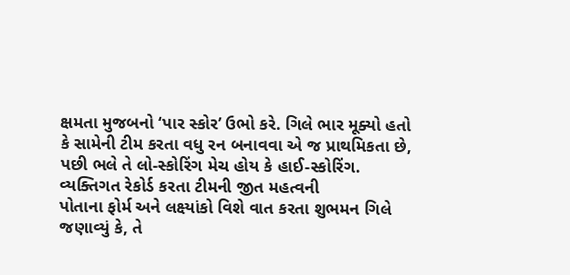ક્ષમતા મુજબનો ‘પાર સ્કોર’ ઉભો કરે. ગિલે ભાર મૂક્યો હતો કે સામેની ટીમ કરતા વધુ રન બનાવવા એ જ પ્રાથમિકતા છે, પછી ભલે તે લો-સ્કોરિંગ મેચ હોય કે હાઈ-સ્કોરિંગ.
વ્યક્તિગત રેકોર્ડ કરતા ટીમની જીત મહત્વની
પોતાના ફોર્મ અને લક્ષ્યાંકો વિશે વાત કરતા શુભમન ગિલે જણાવ્યું કે, તે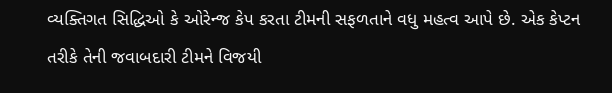વ્યક્તિગત સિદ્ધિઓ કે ઓરેન્જ કેપ કરતા ટીમની સફળતાને વધુ મહત્વ આપે છે. એક કેપ્ટન તરીકે તેની જવાબદારી ટીમને વિજયી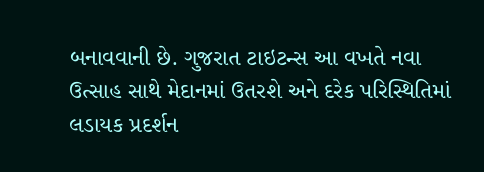બનાવવાની છે. ગુજરાત ટાઇટન્સ આ વખતે નવા ઉત્સાહ સાથે મેદાનમાં ઉતરશે અને દરેક પરિસ્થિતિમાં લડાયક પ્રદર્શન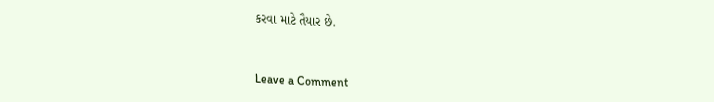કરવા માટે તૈયાર છે.


Leave a Comment